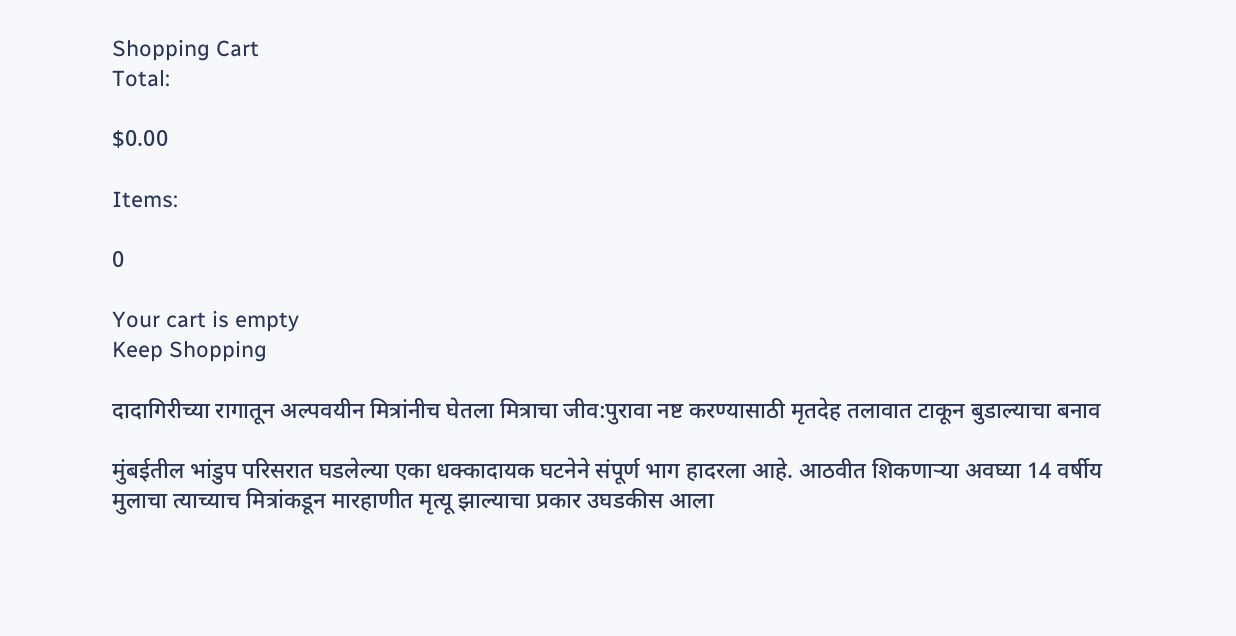Shopping Cart
Total:

$0.00

Items:

0

Your cart is empty
Keep Shopping

दादागिरीच्या रागातून अल्पवयीन मित्रांनीच घेतला मित्राचा जीव:पुरावा नष्ट करण्यासाठी मृतदेह तलावात टाकून बुडाल्याचा बनाव

मुंबईतील भांडुप परिसरात घडलेल्या एका धक्कादायक घटनेने संपूर्ण भाग हादरला आहे. आठवीत शिकणाऱ्या अवघ्या 14 वर्षीय मुलाचा त्याच्याच मित्रांकडून मारहाणीत मृत्यू झाल्याचा प्रकार उघडकीस आला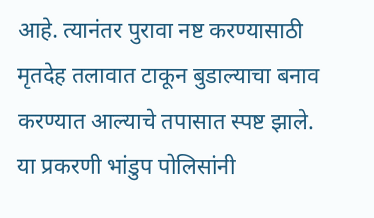आहे. त्यानंतर पुरावा नष्ट करण्यासाठी मृतदेह तलावात टाकून बुडाल्याचा बनाव करण्यात आल्याचे तपासात स्पष्ट झाले. या प्रकरणी भांडुप पोलिसांनी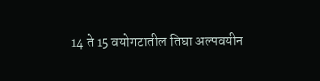14 ते 15 वयोगटातील तिघा अल्पवयीन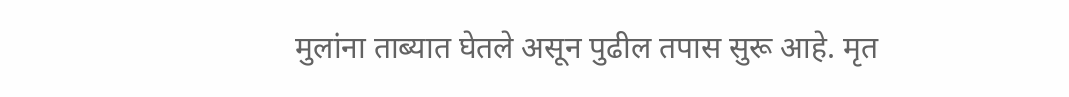मुलांना ताब्यात घेतले असून पुढील तपास सुरू आहे. मृत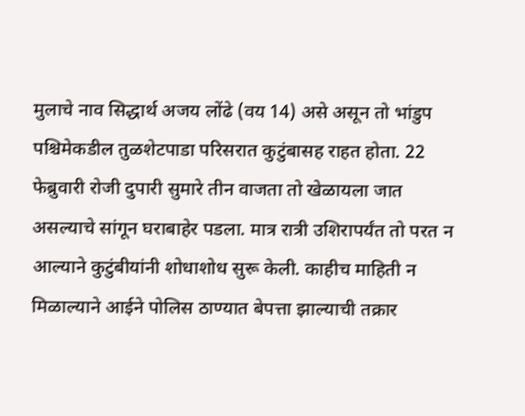मुलाचे नाव सिद्धार्थ अजय लोंढे (वय 14) असे असून तो भांडुप पश्चिमेकडील तुळशेटपाडा परिसरात कुटुंबासह राहत होता. 22 फेब्रुवारी रोजी दुपारी सुमारे तीन वाजता तो खेळायला जात असल्याचे सांगून घराबाहेर पडला. मात्र रात्री उशिरापर्यंत तो परत न आल्याने कुटुंबीयांनी शोधाशोध सुरू केली. काहीच माहिती न मिळाल्याने आईने पोलिस ठाण्यात बेपत्ता झाल्याची तक्रार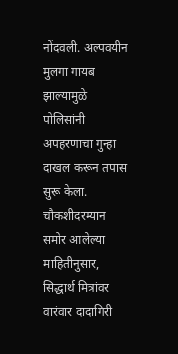नोंदवली. अल्पवयीन मुलगा गायब झाल्यामुळे पोलिसांनी अपहरणाचा गुन्हा दाखल करून तपास सुरू केला. चौकशीदरम्यान समोर आलेल्या माहितीनुसार, सिद्धार्थ मित्रांवर वारंवार दादागिरी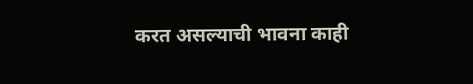करत असल्याची भावना काही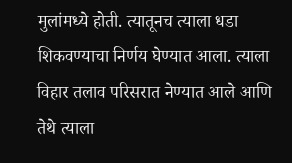मुलांमध्ये होती. त्यातूनच त्याला धडा शिकवण्याचा निर्णय घेण्यात आला. त्याला विहार तलाव परिसरात नेण्यात आले आणि तेथे त्याला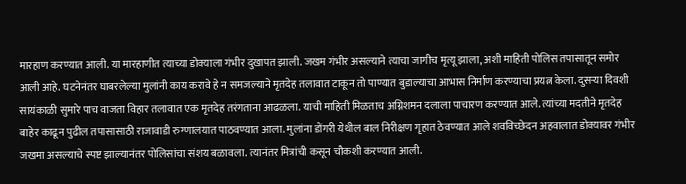मारहाण करण्यात आली. या मारहाणीत त्याच्या डोक्याला गंभीर दुखापत झाली. जखम गंभीर असल्याने त्याचा जागीच मृत्यू झाला, अशी माहिती पोलिस तपासातून समोर आली आहे. घटनेनंतर घाबरलेल्या मुलांनी काय करावे हे न समजल्याने मृतदेह तलावात टाकून तो पाण्यात बुडाल्याचा आभास निर्माण करण्याचा प्रयत्न केला. दुसऱ्या दिवशी सायंकाळी सुमारे पाच वाजता विहार तलावात एक मृतदेह तरंगताना आढळला. याची माहिती मिळताच अग्निशमन दलाला पाचारण करण्यात आले. त्यांच्या मदतीने मृतदेह बाहेर काढून पुढील तपासासाठी राजावाडी रुग्णालयात पाठवण्यात आला. मुलांना डोंगरी येथील बाल निरीक्षण गृहात ठेवण्यात आले शवविच्छेदन अहवालात डोक्यावर गंभीर जखमा असल्याचे स्पष्ट झाल्यानंतर पोलिसांचा संशय बळावला. त्यानंतर मित्रांची कसून चौकशी करण्यात आली.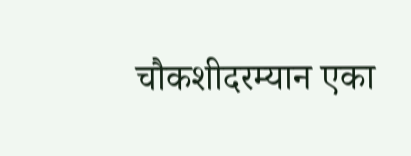चौकशीदरम्यान एका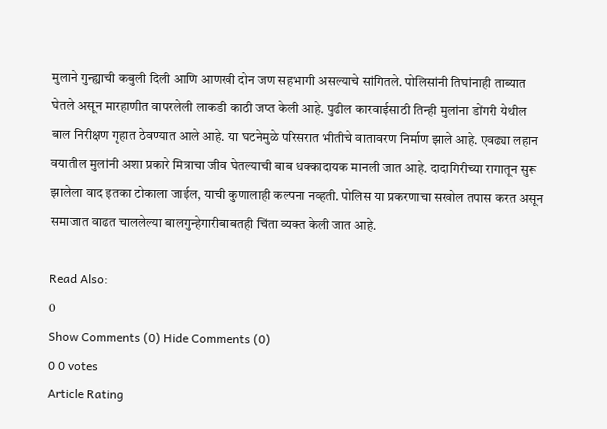मुलाने गुन्ह्याची कबुली दिली आणि आणखी दोन जण सहभागी असल्याचे सांगितले. पोलिसांनी तिघांनाही ताब्यात घेतले असून मारहाणीत वापरलेली लाकडी काठी जप्त केली आहे. पुढील कारवाईसाठी तिन्ही मुलांना डोंगरी येथील बाल निरीक्षण गृहात ठेवण्यात आले आहे. या घटनेमुळे परिसरात भीतीचे वातावरण निर्माण झाले आहे. एवढ्या लहान वयातील मुलांनी अशा प्रकारे मित्राचा जीव घेतल्याची बाब धक्कादायक मानली जात आहे. दादागिरीच्या रागातून सुरू झालेला वाद इतका टोकाला जाईल, याची कुणालाही कल्पना नव्हती. पोलिस या प्रकरणाचा सखोल तपास करत असून समाजात वाढत चाललेल्या बालगुन्हेगारीबाबतही चिंता व्यक्त केली जात आहे.

Read Also:
0
Show Comments (0) Hide Comments (0)
0 0 votes
Article Rating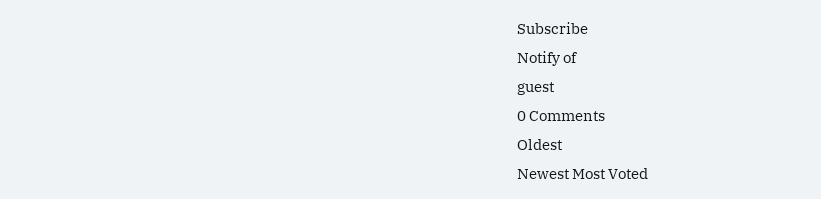Subscribe
Notify of
guest
0 Comments
Oldest
Newest Most Voted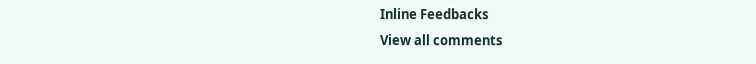Inline Feedbacks
View all comments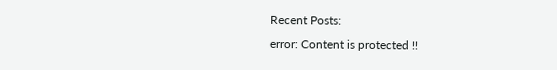Recent Posts:
error: Content is protected !!